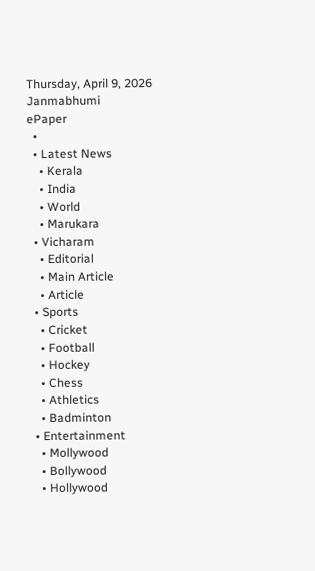Thursday, April 9, 2026
Janmabhumi
ePaper
  •
  • Latest News
    • Kerala
    • India
    • World
    • Marukara
  • Vicharam
    • Editorial
    • Main Article
    • Article
  • Sports
    • Cricket
    • Football
    • Hockey
    • Chess
    • Athletics
    • Badminton
  • Entertainment
    • Mollywood
    • Bollywood
    • Hollywood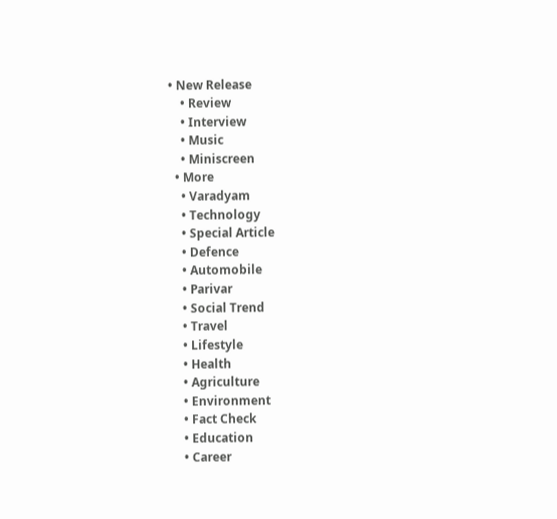• New Release
    • Review
    • Interview
    • Music
    • Miniscreen
  • More
    • Varadyam
    • Technology
    • Special Article
    • Defence
    • Automobile
    • Parivar
    • Social Trend
    • Travel
    • Lifestyle
    • Health
    • Agriculture
    • Environment
    • Fact Check
    • Education
    • Career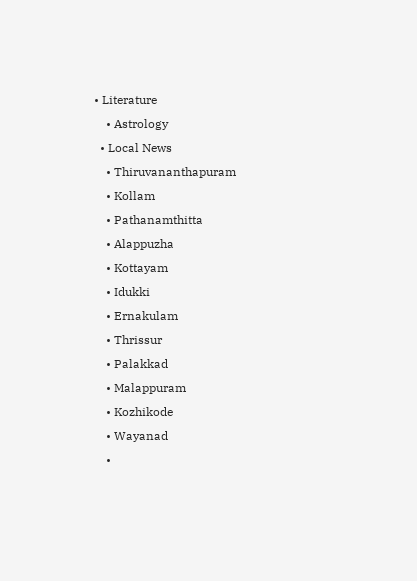• Literature
    • Astrology
  • Local News
    • Thiruvananthapuram
    • Kollam
    • Pathanamthitta
    • Alappuzha
    • Kottayam
    • Idukki
    • Ernakulam
    • Thrissur
    • Palakkad
    • Malappuram
    • Kozhikode
    • Wayanad
    •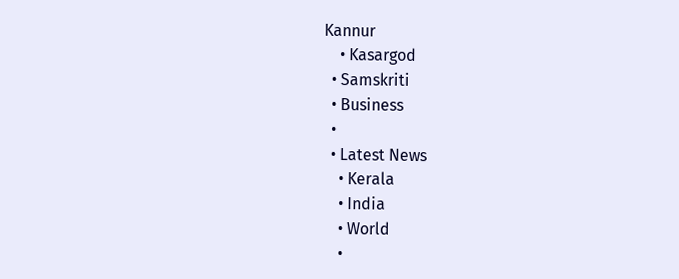Kannur
    • Kasargod
  • Samskriti
  • Business
  •
  • Latest News
    • Kerala
    • India
    • World
    •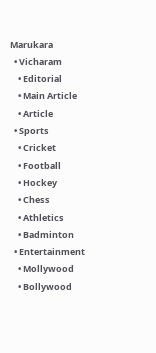Marukara
  • Vicharam
    • Editorial
    • Main Article
    • Article
  • Sports
    • Cricket
    • Football
    • Hockey
    • Chess
    • Athletics
    • Badminton
  • Entertainment
    • Mollywood
    • Bollywood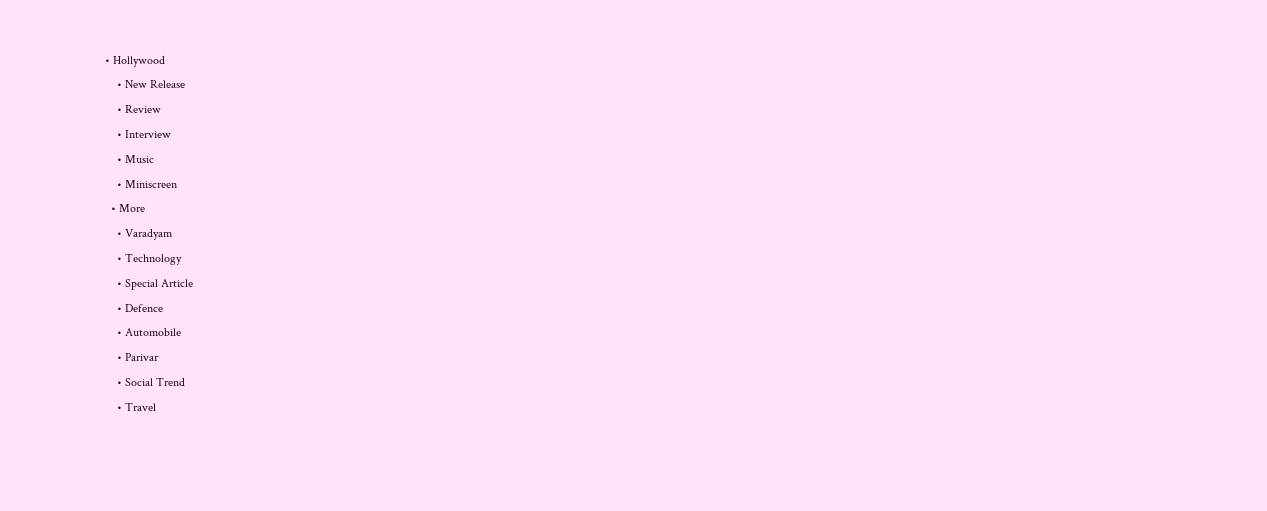• Hollywood
    • New Release
    • Review
    • Interview
    • Music
    • Miniscreen
  • More
    • Varadyam
    • Technology
    • Special Article
    • Defence
    • Automobile
    • Parivar
    • Social Trend
    • Travel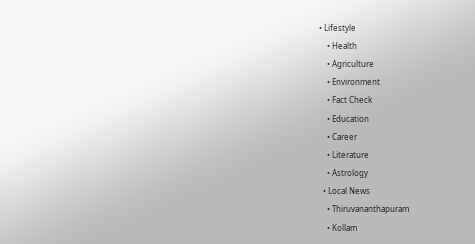• Lifestyle
    • Health
    • Agriculture
    • Environment
    • Fact Check
    • Education
    • Career
    • Literature
    • Astrology
  • Local News
    • Thiruvananthapuram
    • Kollam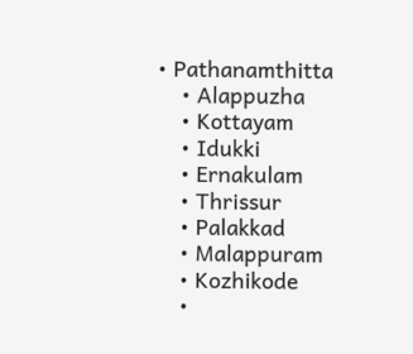• Pathanamthitta
    • Alappuzha
    • Kottayam
    • Idukki
    • Ernakulam
    • Thrissur
    • Palakkad
    • Malappuram
    • Kozhikode
    •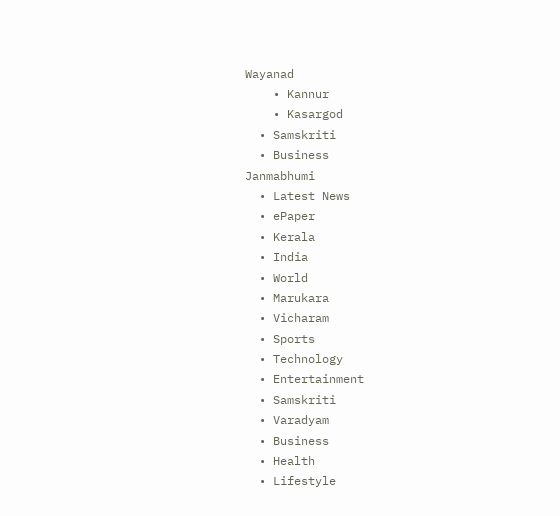Wayanad
    • Kannur
    • Kasargod
  • Samskriti
  • Business
Janmabhumi
  • Latest News
  • ePaper
  • Kerala
  • India
  • World
  • Marukara
  • Vicharam
  • Sports
  • Technology
  • Entertainment
  • Samskriti
  • Varadyam
  • Business
  • Health
  • Lifestyle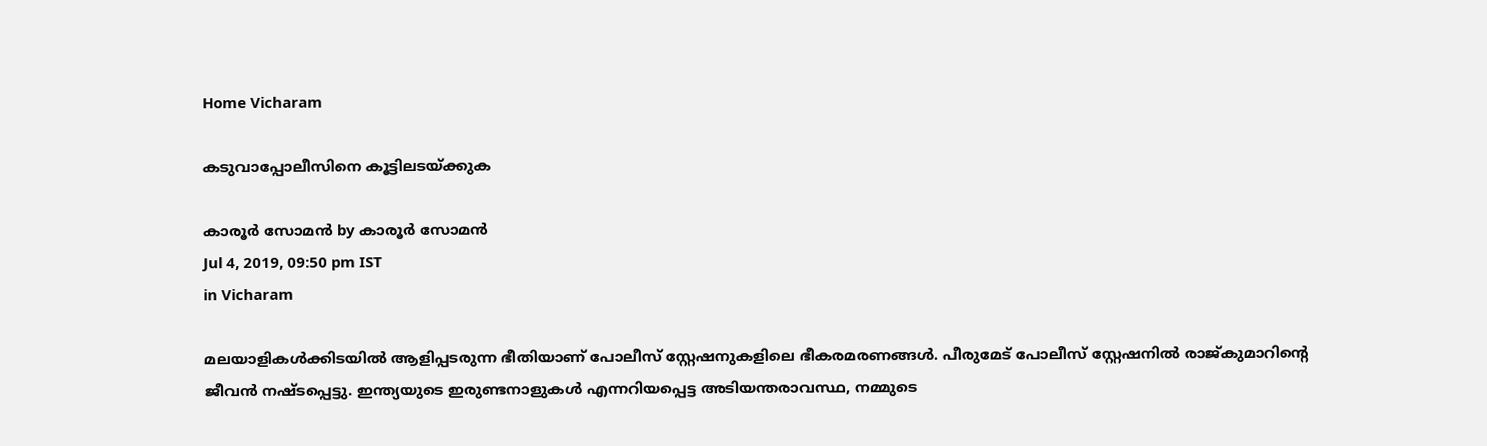Home Vicharam

കടുവാപ്പോലീസിനെ കൂട്ടിലടയ്‌ക്കുക

കാരൂര്‍ സോമന്‍ by കാരൂര്‍ സോമന്‍
Jul 4, 2019, 09:50 pm IST
in Vicharam

മലയാളികള്‍ക്കിടയില്‍ ആളിപ്പടരുന്ന ഭീതിയാണ് പോലീസ് സ്റ്റേഷനുകളിലെ ഭീകരമരണങ്ങള്‍. പീരുമേട് പോലീസ് സ്റ്റേഷനില്‍ രാജ്കുമാറിന്റെ ജീവന്‍ നഷ്ടപ്പെട്ടു. ഇന്ത്യയുടെ ഇരുണ്ടനാളുകള്‍ എന്നറിയപ്പെട്ട അടിയന്തരാവസ്ഥ, നമ്മുടെ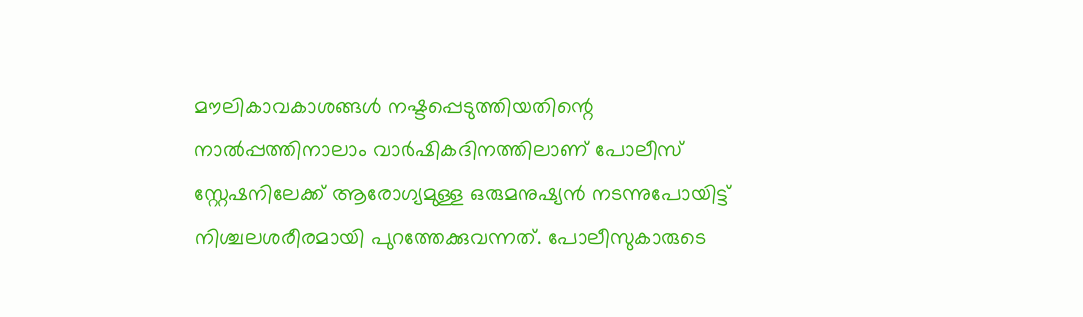മൗലികാവകാശങ്ങള്‍ നഷ്ടപ്പെടുത്തിയതിന്റെ നാല്‍പ്പത്തിനാലാം വാര്‍ഷികദിനത്തിലാണ് പോലീസ് സ്റ്റേഷനിലേക്ക് ആരോഗ്യമുള്ള ഒരുമനുഷ്യന്‍ നടന്നുപോയിട്ട് നിശ്ചലശരീരമായി പുറത്തേക്കുവന്നത്. പോലീസുകാരുടെ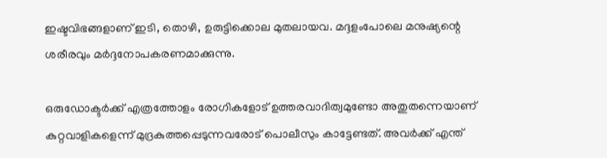ഇഷ്ടവിഭങ്ങളാണ് ഇടി, തൊഴി, ഉരുട്ടിക്കൊല മുതലായവ. മദ്ദളംപോലെ മനുഷ്യന്റെ ശരീരവും മര്‍ദ്ദനോപകരണമാക്കുന്നു.

ഒരുഡോക്ടര്‍ക്ക് എത്രത്തോളം രോഗികളോട് ഉത്തരവാദിത്വമുണ്ടോ അതുതന്നെയാണ് കുറ്റവാളികളെന്ന് മുദ്രകുത്തപ്പെടുന്നവരോട് പൊലീസും കാട്ടേണ്ടത്. അവര്‍ക്ക് എന്ത്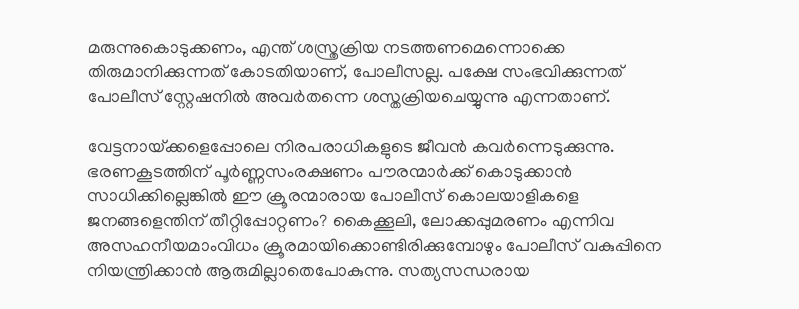മരുന്നുകൊടുക്കണം, എന്ത് ശസ്ത്രക്രിയ നടത്തണമെന്നൊക്കെ തിരുമാനിക്കുന്നത് കോടതിയാണ്, പോലീസല്ല. പക്ഷേ സംഭവിക്കുന്നത് പോലീസ് സ്റ്റേഷനില്‍ അവര്‍തന്നെ ശസ്തക്രിയചെയ്യുന്നു എന്നതാണ്.

വേട്ടനായ്‌ക്കളെപ്പോലെ നിരപരാധികളുടെ ജീവന്‍ കവര്‍ന്നെടുക്കുന്നു. ഭരണകൂടത്തിന് പൂര്‍ണ്ണസംരക്ഷണം പൗരന്മാര്‍ക്ക് കൊടുക്കാന്‍ സാധിക്കില്ലെങ്കില്‍ ഈ ക്രൂരന്മാരായ പോലീസ് കൊലയാളികളെ ജനങ്ങളെന്തിന് തീറ്റിപ്പോറ്റണം? കൈക്കൂലി, ലോക്കപ്പുമരണം എന്നിവ അസഹനീയമാംവിധം ക്രൂരമായിക്കൊണ്ടിരിക്കുമ്പോഴും പോലീസ് വകുപ്പിനെ നിയന്ത്രിക്കാന്‍ ആരുമില്ലാതെപോകുന്നു. സത്യസന്ധരായ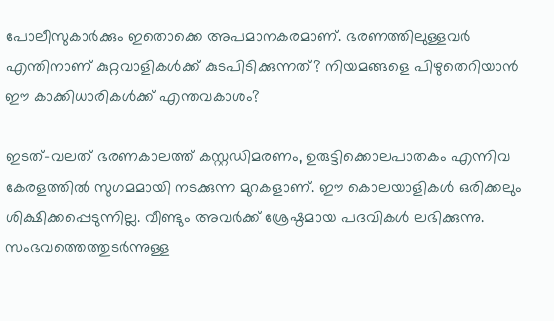പോലീസുകാര്‍ക്കും ഇതൊക്കെ അപമാനകരമാണ്. ഭരണത്തിലുള്ളവര്‍ എന്തിനാണ് കുറ്റവാളികള്‍ക്ക് കുടപിടിക്കുന്നത്? നിയമങ്ങളെ പിഴുതെറിയാന്‍ ഈ കാക്കിധാരികള്‍ക്ക് എന്തവകാശം?

ഇടത്-വലത് ഭരണകാലത്ത് കസ്റ്റഡിമരണം, ഉരുട്ടിക്കൊലപാതകം എന്നിവ കേരളത്തില്‍ സുഗമമായി നടക്കുന്ന മുറകളാണ്. ഈ കൊലയാളികള്‍ ഒരിക്കലും ശിക്ഷിക്കപ്പെടുന്നില്ല. വീണ്ടും അവര്‍ക്ക് ശ്രേഷ്ഠമായ പദവികള്‍ ലഭിക്കുന്നു. സംഭവത്തെത്തുടര്‍ന്നുള്ള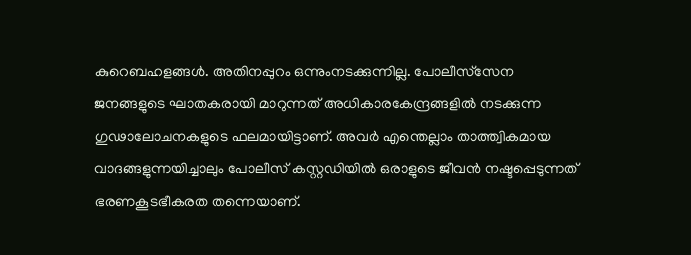കുറെബഹളങ്ങള്‍. അതിനപ്പുറം ഒന്നുംനടക്കുന്നില്ല. പോലീസ്‌സേന ജനങ്ങളുടെ ഘാതകരായി മാറുന്നത് അധികാരകേന്ദ്രങ്ങളില്‍ നടക്കുന്ന ഗുഢാലോചനകളുടെ ഫലമായിട്ടാണ്. അവര്‍ എന്തെല്ലാം താത്ത്വികമായ വാദങ്ങളുന്നയിച്ചാലും പോലീസ് കസ്റ്റഡിയില്‍ ഒരാളുടെ ജീവന്‍ നഷ്ടപ്പെടുന്നത് ഭരണകൂടഭീകരത തന്നെയാണ്.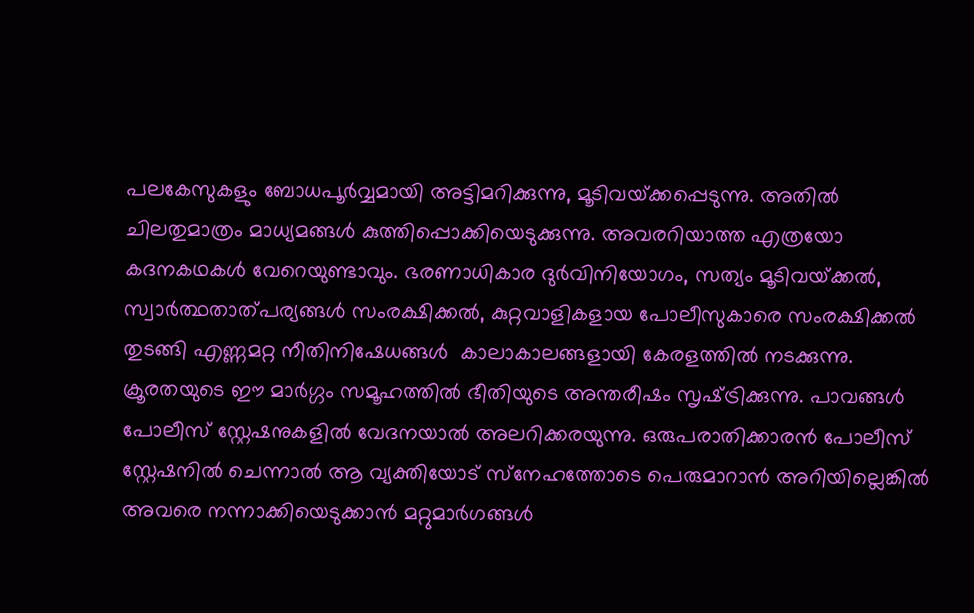പലകേസുകളും ബോധപൂര്‍വ്വമായി അട്ടിമറിക്കുന്നു, മൂടിവയ്‌ക്കപ്പെടുന്നു. അതില്‍ ചിലതുമാത്രം മാധ്യമങ്ങള്‍ കുത്തിപ്പൊക്കിയെടുക്കുന്നു. അവരറിയാത്ത എത്രയോ കദനകഥകള്‍ വേറെയുണ്ടാവും. ഭരണാധികാര ദുര്‍വിനിയോഗം, സത്യം മൂടിവയ്‌ക്കല്‍, സ്വാര്‍ത്ഥതാത്പര്യങ്ങള്‍ സംരക്ഷിക്കല്‍, കുറ്റവാളികളായ പോലീസുകാരെ സംരക്ഷിക്കല്‍ തുടങ്ങി എണ്ണമറ്റ നീതിനിഷേധങ്ങള്‍  കാലാകാലങ്ങളായി കേരളത്തില്‍ നടക്കുന്നു. ക്രൂരതയുടെ ഈ മാര്‍ഗ്ഗം സമൂഹത്തില്‍ ഭീതിയുടെ അന്തരീഷം സൃഷ്‌ട്രിക്കുന്നു. പാവങ്ങള്‍ പോലീസ് സ്റ്റേഷനുകളില്‍ വേദനയാല്‍ അലറിക്കരയുന്നു. ഒരുപരാതിക്കാരന്‍ പോലീസ് സ്റ്റേഷനില്‍ ചെന്നാല്‍ ആ വ്യക്തിയോട് സ്‌നേഹത്തോടെ പെരുമാറാന്‍ അറിയില്ലെങ്കില്‍ അവരെ നന്നാക്കിയെടുക്കാന്‍ മറ്റുമാര്‍ഗങ്ങള്‍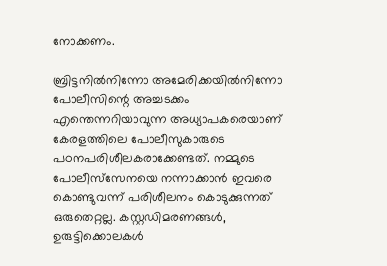നോക്കണം.

ബ്രിട്ടനില്‍നിന്നോ അമേരിക്കയില്‍നിന്നോ പോലീസിന്റെ അച്ചടക്കം എന്തെന്നറിയാവുന്ന അധ്യാപകരെയാണ് കേരളത്തിലെ പോലീസുകാരുടെ പഠനപരിശീലകരാക്കേണ്ടത്. നമ്മുടെ പോലീസ്‌സേനയെ നന്നാക്കാന്‍ ഇവരെ കൊണ്ടുവന്ന് പരിശീലനം കൊടുക്കുന്നത് ഒരുതെറ്റല്ല. കസ്റ്റഡിമരണങ്ങള്‍, ഉരുട്ടിക്കൊലകള്‍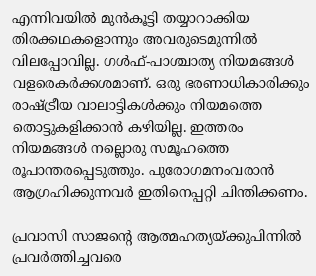എന്നിവയില്‍ മുന്‍കൂട്ടി തയ്യാറാക്കിയ തിരക്കഥകളൊന്നും അവരുടെമുന്നില്‍ വിലപ്പോവില്ല. ഗള്‍ഫ്-പാശ്ചാത്യ നിയമങ്ങള്‍ വളരെകര്‍ക്കശമാണ്. ഒരു ഭരണാധികാരിക്കും രാഷ്‌ട്രീയ വാലാട്ടികള്‍ക്കും നിയമത്തെ തൊട്ടുകളിക്കാന്‍ കഴിയില്ല. ഇത്തരം നിയമങ്ങള്‍ നല്ലൊരു സമൂഹത്തെ രൂപാന്തരപ്പെടുത്തും. പുരോഗമനംവരാന്‍ ആഗ്രഹിക്കുന്നവര്‍ ഇതിനെപ്പറ്റി ചിന്തിക്കണം.

പ്രവാസി സാജന്റെ ആത്മഹത്യയ്‌ക്കുപിന്നില്‍ പ്രവര്‍ത്തിച്ചവരെ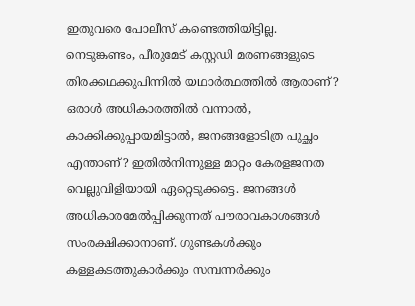ഇതുവരെ പോലീസ് കണ്ടെത്തിയിട്ടില്ല. നെടുങ്കണ്ടം, പീരുമേട് കസ്റ്റഡി മരണങ്ങളുടെ  തിരക്കഥക്കുപിന്നില്‍ യഥാര്‍ത്ഥത്തില്‍ ആരാണ്? ഒരാള്‍ അധികാരത്തില്‍ വന്നാല്‍, കാക്കിക്കുപ്പായമിട്ടാല്‍, ജനങ്ങളോടിത്ര പുച്ഛം എന്താണ്? ഇതില്‍നിന്നുള്ള മാറ്റം കേരളജനത വെല്ലുവിളിയായി ഏറ്റെടുക്കട്ടെ. ജനങ്ങള്‍ അധികാരമേല്‍പ്പിക്കുന്നത് പൗരാവകാശങ്ങള്‍ സംരക്ഷിക്കാനാണ്. ഗുണ്ടകള്‍ക്കും കള്ളകടത്തുകാര്‍ക്കും സമ്പന്നര്‍ക്കും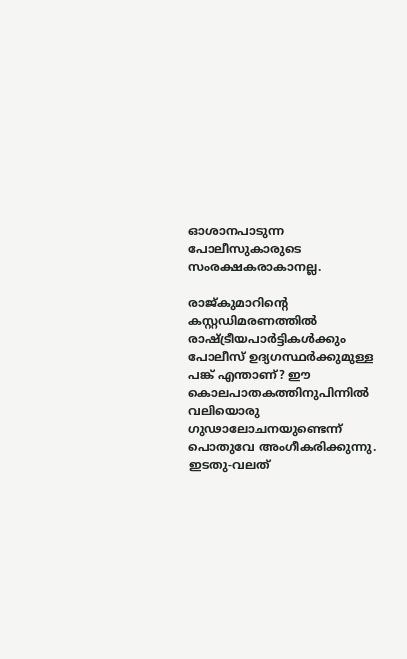ഓശാനപാടുന്ന പോലീസുകാരുടെ സംരക്ഷകരാകാനല്ല.

രാജ്കുമാറിന്റെ കസ്റ്റഡിമരണത്തില്‍ രാഷ്‌ട്രീയപാര്‍ട്ടികള്‍ക്കും പോലീസ് ഉദ്യഗസ്ഥര്‍ക്കുമുള്ള പങ്ക് എന്താണ്? ഈ കൊലപാതകത്തിനുപിന്നില്‍ വലിയൊരു ഗുഢാലോചനയുണ്ടെന്ന് പൊതുവേ അംഗീകരിക്കുന്നു. ഇടതു-വലത്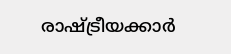രാഷ്‌ട്രീയക്കാര്‍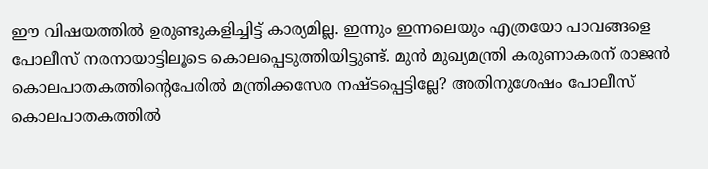ഈ വിഷയത്തില്‍ ഉരുണ്ടുകളിച്ചിട്ട് കാര്യമില്ല. ഇന്നും ഇന്നലെയും എത്രയോ പാവങ്ങളെ പോലീസ് നരനായാട്ടിലൂടെ കൊലപ്പെടുത്തിയിട്ടുണ്ട്. മുന്‍ മുഖ്യമന്ത്രി കരുണാകരന് രാജന്‍ കൊലപാതകത്തിന്റെപേരില്‍ മന്ത്രിക്കസേര നഷ്ടപ്പെട്ടില്ലേ? അതിനുശേഷം പോലീസ് കൊലപാതകത്തില്‍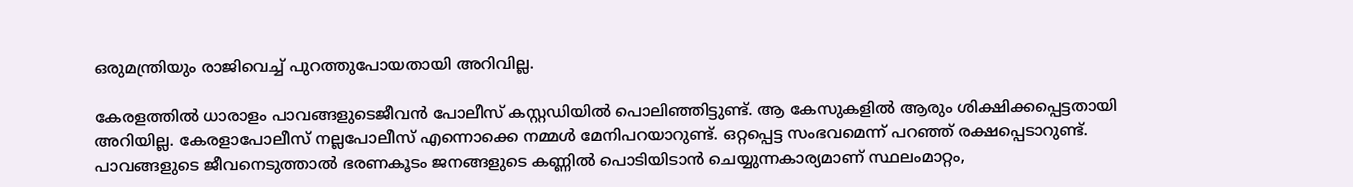ഒരുമന്ത്രിയും രാജിവെച്ച് പുറത്തുപോയതായി അറിവില്ല.

കേരളത്തില്‍ ധാരാളം പാവങ്ങളുടെജീവന്‍ പോലീസ് കസ്റ്റഡിയില്‍ പൊലിഞ്ഞിട്ടുണ്ട്. ആ കേസുകളില്‍ ആരും ശിക്ഷിക്കപ്പെട്ടതായി അറിയില്ല. കേരളാപോലീസ് നല്ലപോലീസ് എന്നൊക്കെ നമ്മള്‍ മേനിപറയാറുണ്ട്. ഒറ്റപ്പെട്ട സംഭവമെന്ന് പറഞ്ഞ് രക്ഷപ്പെടാറുണ്ട്. പാവങ്ങളുടെ ജീവനെടുത്താല്‍ ഭരണകൂടം ജനങ്ങളുടെ കണ്ണില്‍ പൊടിയിടാന്‍ ചെയ്യുന്നകാര്യമാണ് സ്ഥലംമാറ്റം,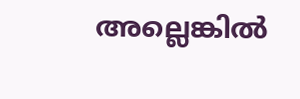അല്ലെങ്കില്‍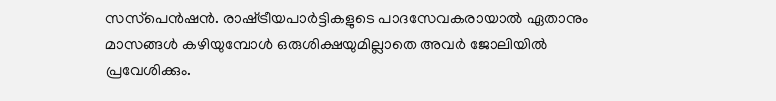സസ്‌പെന്‍ഷന്‍. രാഷ്‌ട്രീയപാര്‍ട്ടികളുടെ പാദസേവകരായാല്‍ ഏതാനും മാസങ്ങള്‍ കഴിയുമ്പോള്‍ ഒരുശിക്ഷയുമില്ലാതെ അവര്‍ ജോലിയില്‍ പ്രവേശിക്കും.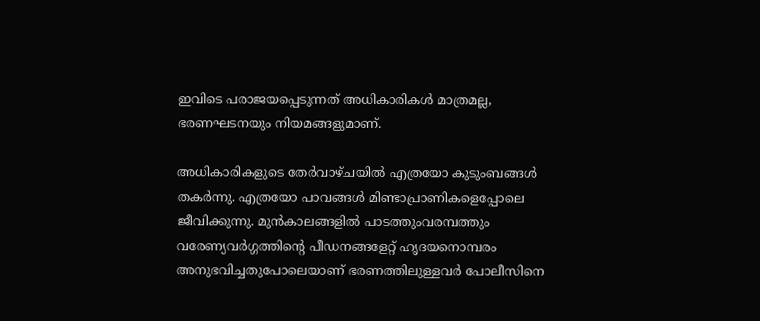ഇവിടെ പരാജയപ്പെടുന്നത് അധികാരികള്‍ മാത്രമല്ല, ഭരണഘടനയും നിയമങ്ങളുമാണ്.

അധികാരികളുടെ തേര്‍വാഴ്ചയില്‍ എത്രയോ കുടുംബങ്ങള്‍ തകര്‍ന്നു. എത്രയോ പാവങ്ങള്‍ മിണ്ടാപ്രാണികളെപ്പോലെ ജീവിക്കുന്നു. മുന്‍കാലങ്ങളില്‍ പാടത്തുംവരമ്പത്തും വരേണ്യവര്‍ഗ്ഗത്തിന്റെ പീഡനങ്ങളേറ്റ് ഹൃദയനൊമ്പരം അനുഭവിച്ചതുപോലെയാണ് ഭരണത്തിലുള്ളവര്‍ പോലീസിനെ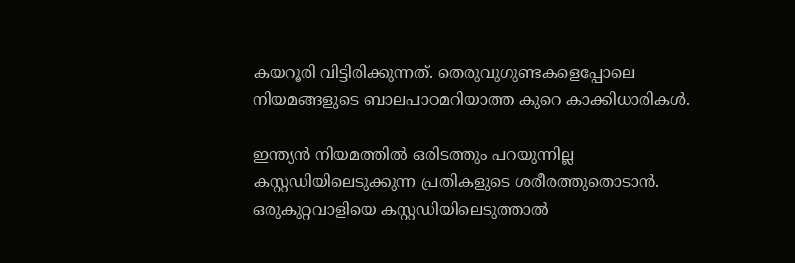കയറൂരി വിട്ടിരിക്കുന്നത്. തെരുവുഗുണ്ടകളെപ്പോലെ നിയമങ്ങളുടെ ബാലപാഠമറിയാത്ത കുറെ കാക്കിധാരികള്‍.

ഇന്ത്യന്‍ നിയമത്തില്‍ ഒരിടത്തും പറയുന്നില്ല കസ്റ്റഡിയിലെടുക്കുന്ന പ്രതികളുടെ ശരീരത്തുതൊടാന്‍. ഒരുകുറ്റവാളിയെ കസ്റ്റഡിയിലെടുത്താല്‍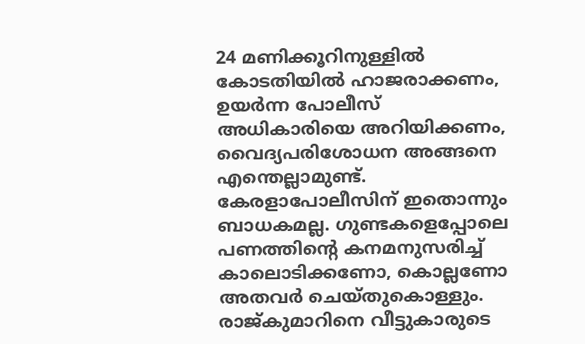24 മണിക്കൂറിനുള്ളില്‍ കോടതിയില്‍ ഹാജരാക്കണം, ഉയര്‍ന്ന പോലീസ് അധികാരിയെ അറിയിക്കണം, വൈദ്യപരിശോധന അങ്ങനെ എന്തെല്ലാമുണ്ട്. കേരളാപോലീസിന് ഇതൊന്നും ബാധകമല്ല. ഗുണ്ടകളെപ്പോലെ പണത്തിന്റെ കനമനുസരിച്ച് കാലൊടിക്കണോ, കൊല്ലണോ അതവര്‍ ചെയ്തുകൊള്ളും. രാജ്കുമാറിനെ വീട്ടുകാരുടെ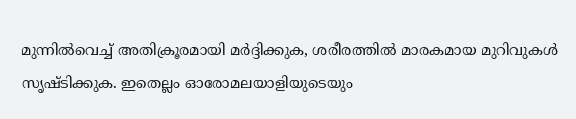മുന്നില്‍വെച്ച് അതിക്രൂരമായി മര്‍ദ്ദിക്കുക, ശരീരത്തില്‍ മാരകമായ മുറിവുകള്‍ സൃഷ്ടിക്കുക. ഇതെല്ലം ഓരോമലയാളിയുടെയും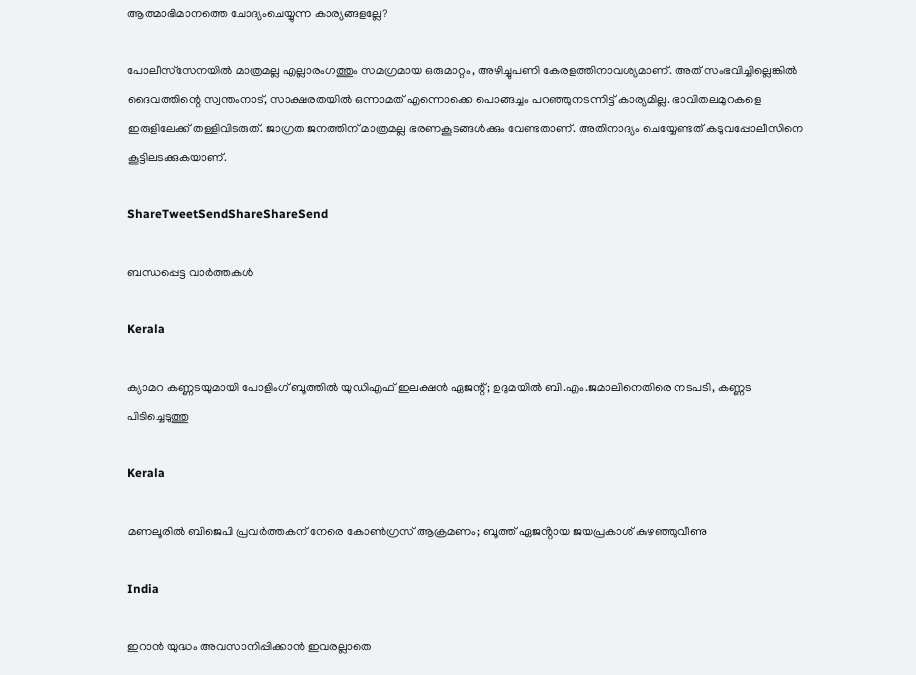ആത്മാഭിമാനത്തെ ചോദ്യംചെയ്യുന്ന കാര്യങ്ങളല്ലേ?

പോലീസ്‌സേനയില്‍ മാത്രമല്ല എല്ലാരംഗത്തും സമഗ്രമായ ഒരുമാറ്റം, അഴിച്ചുപണി കേരളത്തിനാവശ്യമാണ്. അത് സംഭവിച്ചില്ലെങ്കില്‍ ദൈവത്തിന്റെ സ്വന്തംനാട്, സാക്ഷരതയില്‍ ഒന്നാമത് എന്നൊക്കെ പൊങ്ങച്ചം പറഞ്ഞുനടന്നിട്ട് കാര്യമില്ല. ഭാവിതലമുറകളെ ഇരുളിലേക്ക് തള്ളിവിടരുത്. ജാഗ്രത ജനത്തിന് മാത്രമല്ല ഭരണകൂടങ്ങള്‍ക്കും വേണ്ടതാണ്. അതിനാദ്യം ചെയ്യേണ്ടത് കടുവപ്പോലീസിനെ കൂട്ടിലടക്കുകയാണ്.

ShareTweetSendShareShareSend

ബന്ധപ്പെട്ട വാര്‍ത്തകള്‍

Kerala

ക്യാമറ കണ്ണടയുമായി പോളിംഗ് ബൂത്തിൽ യുഡിഎഫ് ഇലക്ഷൻ ഏജന്റ്; ഉദുമയിൽ ബി.എം.ജമാലിനെതിരെ നടപടി, കണ്ണട പിടിച്ചെടുത്തു

Kerala

മണലൂരിൽ ബിജെപി പ്രവർത്തകന് നേരെ കോൺഗ്രസ് ആക്രമണം; ബൂത്ത് ഏജൻ്റായ ജയപ്രകാശ് കുഴഞ്ഞുവീണു

India

ഇറാൻ യുദ്ധം അവസാനിപ്പിക്കാൻ ഇവരല്ലാതെ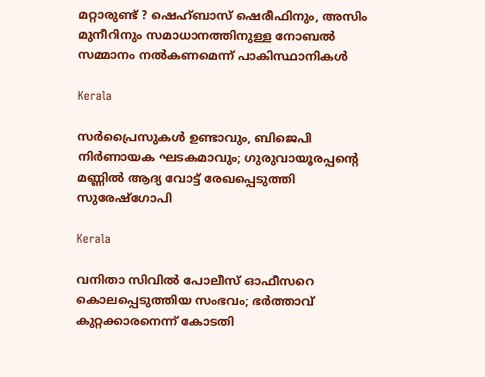മറ്റാരുണ്ട് ? ഷെഹ്ബാസ് ഷെരീഫിനും, അസിം മുനീറിനും സമാധാനത്തിനുള്ള നോബൽ സമ്മാനം നൽകണമെന്ന് പാകിസ്ഥാനികൾ

Kerala

സർപ്രൈസുകൾ ഉണ്ടാവും, ബിജെപി നിർണായക ഘടകമാവും; ഗുരുവായൂരപ്പന്റെ മണ്ണില്‍ ആദ്യ വോട്ട് രേഖപ്പെടുത്തി സുരേഷ്ഗോപി

Kerala

വനിതാ സിവില്‍ പോലീസ് ഓഫീസറെ കൊലപ്പെടുത്തിയ സംഭവം; ഭര്‍ത്താവ് കുറ്റക്കാരനെന്ന് കോടതി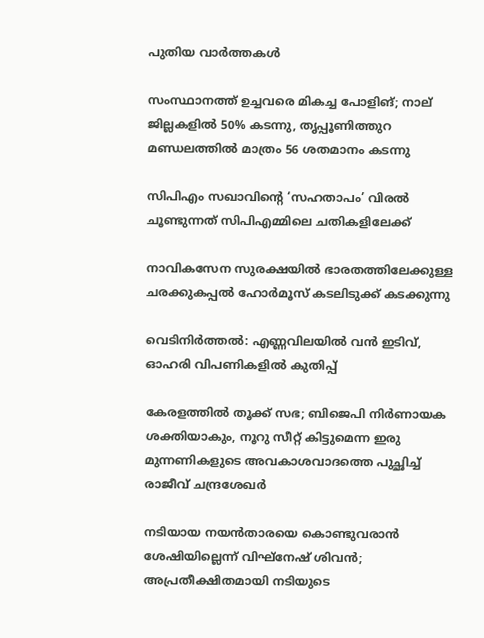പുതിയ വാര്‍ത്തകള്‍

സംസ്ഥാനത്ത് ഉച്ചവരെ മികച്ച പോളിങ്; നാല് ജില്ലകളിൽ 50% കടന്നു, തൃപ്പൂണിത്തുറ മണ്ഡലത്തിൽ മാത്രം 56 ശതമാനം കടന്നു

സിപിഎം സഖാവിന്റെ ‘സഹതാപം’ വിരൽ ചൂണ്ടുന്നത് സിപിഎമ്മിലെ ചതികളിലേക്ക്

നാവികസേന സുരക്ഷയില്‍ ഭാരതത്തിലേക്കുള്ള ചരക്കുകപ്പല്‍ ഹോര്‍മൂസ് കടലിടുക്ക് കടക്കുന്നു

വെടിനിർത്തൽ: എണ്ണവിലയിൽ വൻ ഇടിവ്, ഓഹരി വിപണികളിൽ കുതിപ്പ്

കേരളത്തിൽ തൂക്ക് സഭ; ബിജെപി നിർണായക ശക്തിയാകും, നൂറു സീറ്റ് കിട്ടുമെന്ന ഇരു മുന്നണികളുടെ അവകാശവാദത്തെ പുച്ഛിച്ച് രാജീവ് ചന്ദ്രശേഖർ

നടിയായ നയൻതാരയെ കൊണ്ടുവരാൻ ശേഷിയില്ലെന്ന് വിഘ്നേഷ് ശിവൻ; അപ്രതീക്ഷിതമായി നടിയുടെ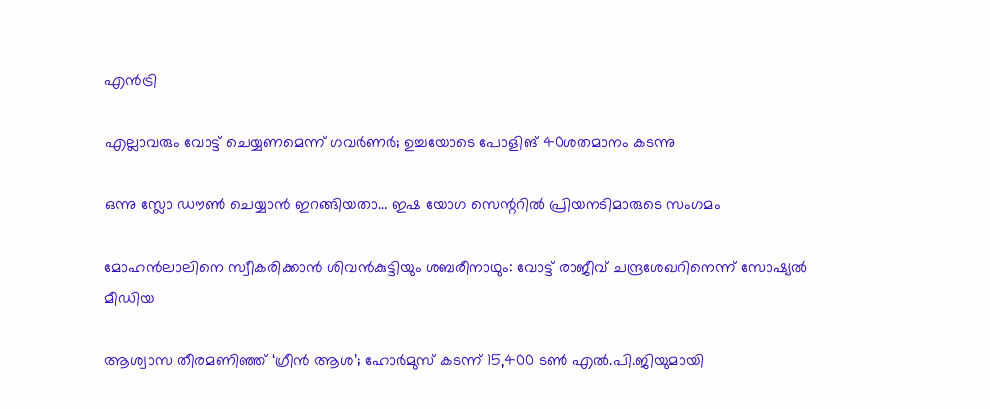എൻട്രി

എല്ലാവരും വോട്ട് ചെയ്യണമെന്ന് ഗവര്‍ണര്‍; ഉച്ചയോടെ പോളിങ് 40ശതമാനം കടന്നു

ഒന്നു സ്ലോ ഡൗണ്‍ ചെയ്യാന്‍ ഇറങ്ങിയതാ… ഇഷ യോഗ സെന്ററില്‍ പ്രിയനടിമാരുടെ സംഗമം

മോഹന്‍ലാലിനെ സ്വീകരിക്കാന്‍ ശിവന്‍കുട്ടിയും ശബരീനാഥും: വോട്ട് രാജീവ് ചന്ദ്രശേഖറിനെന്ന് സോഷ്യല്‍ മീഡിയ

ആശ്വാസ തീരമണിഞ്ഞ് ‘ഗ്രീൻ ആശ’; ഹോർമുസ് കടന്ന് 15,400 ടൺ എൽ.പി.ജിയുമായി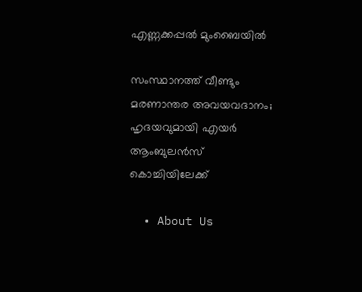എണ്ണക്കപ്പൽ മുംബൈയിൽ

സംസ്ഥാനത്ത് വീണ്ടും മരണാന്തര അവയവദാനം; ഹൃദയവുമായി എയർ ആംബുലൻസ് കൊച്ചിയിലേക്ക്

  • About Us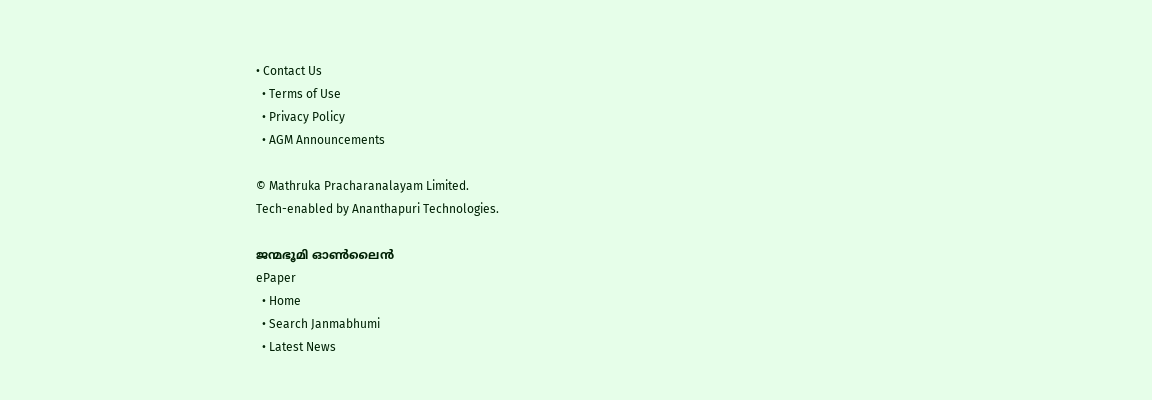• Contact Us
  • Terms of Use
  • Privacy Policy
  • AGM Announcements

© Mathruka Pracharanalayam Limited.
Tech-enabled by Ananthapuri Technologies.

ജന്മഭൂമി ഓണ്‍ലൈന്‍
ePaper
  • Home
  • Search Janmabhumi
  • Latest News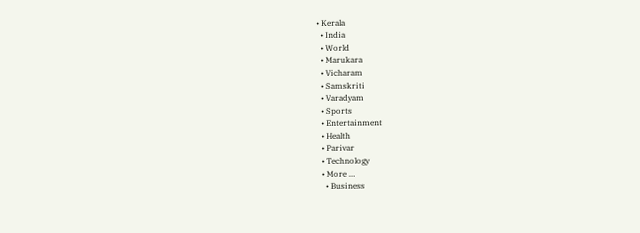• Kerala
  • India
  • World
  • Marukara
  • Vicharam
  • Samskriti
  • Varadyam
  • Sports
  • Entertainment
  • Health
  • Parivar
  • Technology
  • More …
    • Business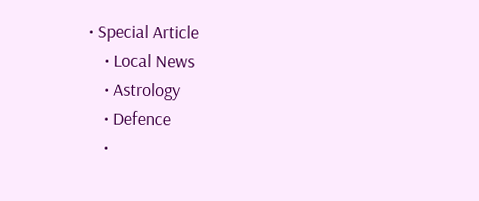• Special Article
    • Local News
    • Astrology
    • Defence
    •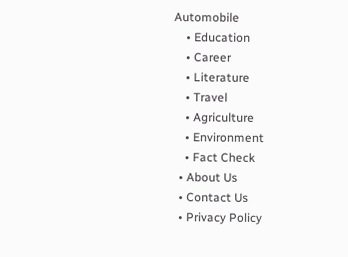Automobile
    • Education
    • Career
    • Literature
    • Travel
    • Agriculture
    • Environment
    • Fact Check
  • About Us
  • Contact Us
  • Privacy Policy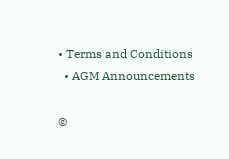• Terms and Conditions
  • AGM Announcements

©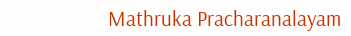Mathruka Pracharanalayam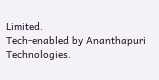Limited.
Tech-enabled by Ananthapuri Technologies.